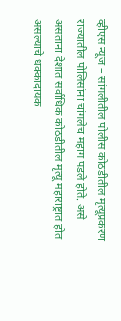व्हीएस न्यूज – सांगलीतील पोलीस कोठडीतील मृत्यूप्रकरण राज्यातील पोलिसांना चांगलेच महाग पडले होते. असे असताना देशात सर्वाधिक कोठडीतील मृत्यू महाराष्ट्रात होत असल्याचे धक्कादायक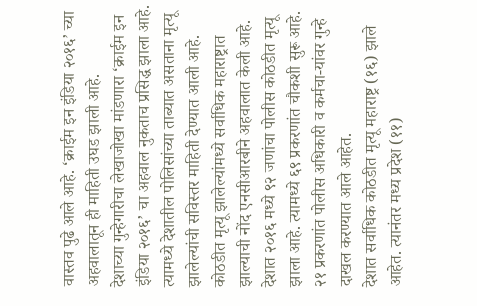वास्तव पुढे आले आहे. ‘क्राईम इन इंडिया २०१६’ च्या अहवालातून ही माहिती उघड झाली आहे.
देशाच्या गुन्हेगारीचा लेखाजोखा मांडणारा ‘क्राईम इन इंडिया २०१६’ चा अहवाल नुकताच प्रसिद्ध झाला आहे. त्यामध्ये देशातील पोलिसांच्या ताब्यात असताना मृत्यू झालेल्यांची सविस्तर माहिती देण्यात आली आहे. कोठडीत मृत्यू झालेल्यांमध्ये सर्वाधिक महाराष्ट्रात झाल्याची नोंद एनसीआरबीने अहवालात केली आहे. देशात २०१६ मध्ये ९२ जणांचा पोलीस कोठडीत मृत्यू झाला आहे. त्यामध्ये ६९ प्रकरणांत चौकशी सुरू आहे. २१ प्रकरणांत पोलीस अधिकारी व कर्मचा-यांवर गुन्हे दाखल करण्यात आले आहेत.
देशात सर्वाधिक कोठडीत मृत्यू महाराष्ट्र (१६) झाले आहेत. त्यानंतर मध्य प्रदेश (११)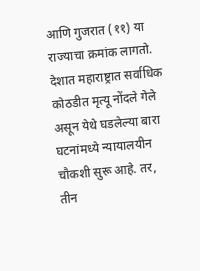आणि गुजरात (११) या राज्याचा क्रमांक लागतो. देशात महाराष्ट्रात सर्वाधिक कोठडीत मृत्यू नोंदले गेले असून येथे घडलेल्या बारा घटनांमध्ये न्यायालयीन चौकशी सुरू आहे. तर, तीन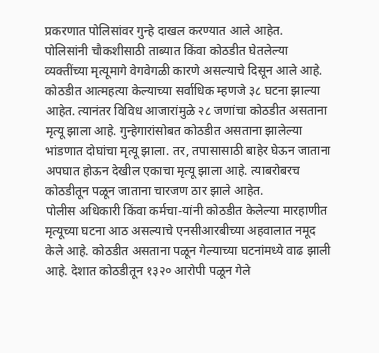प्रकरणात पोलिसांवर गुन्हे दाखल करण्यात आले आहेत.
पोलिसांनी चौकशीसाठी ताब्यात किंवा कोठडीत घेतलेल्या व्यक्तींच्या मृत्यूमागे वेगवेगळी कारणे असल्याचे दिसून आले आहे. कोठडीत आत्महत्या केल्याच्या सर्वाधिक म्हणजे ३८ घटना झाल्या आहेत. त्यानंतर विविध आजारांमुळे २८ जणांचा कोठडीत असताना मृत्यू झाला आहे. गुन्हेगारांसोबत कोठडीत असताना झालेल्या भांडणात दोघांचा मृत्यू झाला. तर, तपासासाठी बाहेर घेऊन जाताना अपघात होऊन देखील एकाचा मृत्यू झाला आहे. त्याबरोबरच कोठडीतून पळून जाताना चारजण ठार झाले आहेत.
पोलीस अधिकारी किंवा कर्मचा-यांनी कोठडीत केलेल्या मारहाणीत मृत्यूच्या घटना आठ असल्याचे एनसीआरबीच्या अहवालात नमूद केले आहे. कोठडीत असताना पळून गेल्याच्या घटनांमध्ये वाढ झाली आहे. देशात कोठडीतून १३२० आरोपी पळून गेले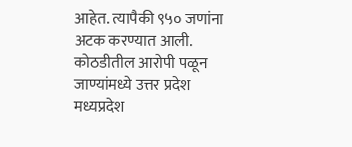आहेत. त्यापैकी ९५० जणांना अटक करण्यात आली. कोठडीतील आरोपी पळून जाण्यांमध्ये उत्तर प्रदेश मध्यप्रदेश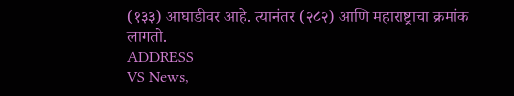(१३३) आघाडीवर आहे. त्यानंतर (२८२) आणि महाराष्ट्राचा क्रमांक लागतो.
ADDRESS
VS News,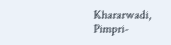Khararwadi,
Pimpri-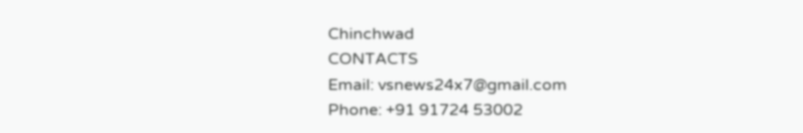Chinchwad
CONTACTS
Email: vsnews24x7@gmail.com
Phone: +91 91724 53002